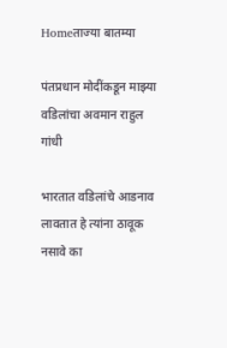Homeताज्या बातम्या

पंतप्रधान मोदींकडून माझ्या वडिलांचा अवमान राहुल गांधी

भारतात वडिलांचे आडनाव लावतात हे त्यांना ठावूक नसावे का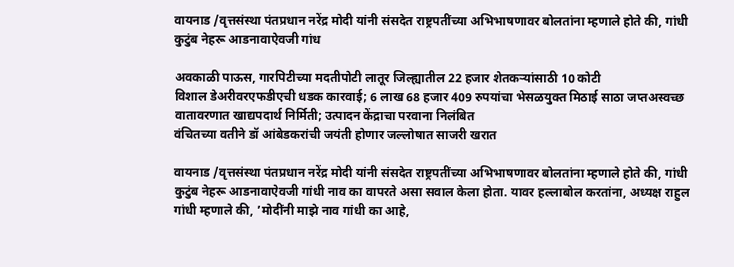वायनाड /वृत्तसंस्था पंतप्रधान नरेंद्र मोदी यांनी संसदेत राष्ट्रपतींच्या अभिभाषणावर बोलतांना म्हणाले होते की, गांधी कुटुंब नेहरू आडनावाऐवजी गांध

अवकाळी पाऊस, गारपिटीच्या मदतीपोटी लातूर जिल्ह्यातील 22 हजार शेतकर्‍यांसाठी 10 कोटी
विशाल डेअरीवरएफडीएची धडक कारवाई; 6 लाख 68 हजार 409 रुपयांचा भेसळयुक्त मिठाई साठा जप्तअस्वच्छ वातावरणात खाद्यपदार्थ निर्मिती; उत्पादन केंद्राचा परवाना निलंबित
वंचितच्या वतीने डॉ आंबेडकरांची जयंती होणार जल्लोषात साजरी खरात

वायनाड /वृत्तसंस्था पंतप्रधान नरेंद्र मोदी यांनी संसदेत राष्ट्रपतींच्या अभिभाषणावर बोलतांना म्हणाले होते की, गांधी कुटुंब नेहरू आडनावाऐवजी गांधी नाव का वापरते असा सवाल केला होता. यावर हल्लाबोल करतांना, अध्यक्ष राहुल गांधी म्हणाले की, ’मोदींनी माझे नाव गांधी का आहे,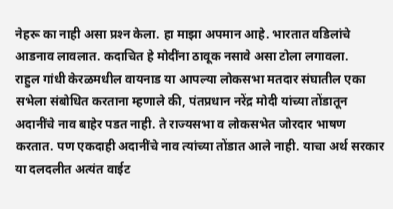नेहरू का नाही असा प्रश्‍न केला. हा माझा अपमान आहे. भारतात वडिलांचे आडनाव लावलात. कदाचित हे मोदींना ठावूक नसावे असा टोला लगावला.
राहुल गांधी केरळमधील वायनाड या आपल्या लोकसभा मतदार संघातील एका सभेला संबोधित करताना म्हणाले की, पंतप्रधान नरेंद्र मोदी यांच्या तोंडातून अदानींचे नाव बाहेर पडत नाही. ते राज्यसभा व लोकसभेत जोरदार भाषण करतात. पण एकदाही अदानींचे नाव त्यांच्या तोंडात आले नाही. याचा अर्थ सरकार या दलदलीत अत्यंत वाईट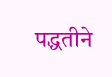पद्धतीने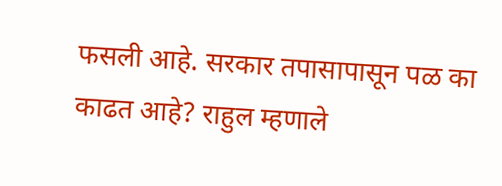फसली आहे. सरकार तपासापासून पळ का काढत आहे? राहुल म्हणाले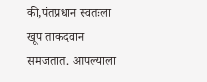की,पंतप्रधान स्वतःला खूप ताकदवान समजतात. आपल्याला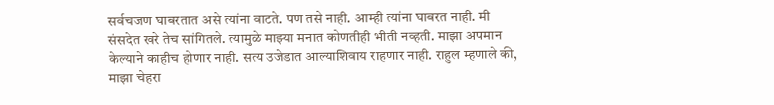सर्वचजण घाबरतात असे त्यांना वाटते. पण तसे नाही. आम्ही त्यांना घाबरत नाही. मी संसदेत खरे तेच सांगितले. त्यामुळे माझ्या मनात कोणतीही भीती नव्हती. माझा अपमान केल्याने काहीच होणार नाही. सत्य उजेडात आल्याशिवाय राहणार नाही. राहुल म्हणाले की, माझा चेहरा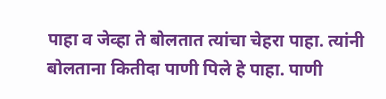पाहा व जेव्हा ते बोलतात त्यांचा चेहरा पाहा. त्यांनी बोलताना कितीदा पाणी पिले हे पाहा. पाणी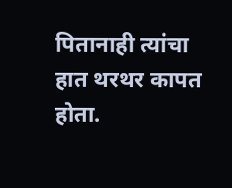पितानाही त्यांचा हात थरथर कापत होता.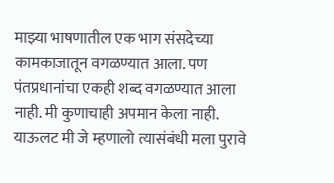माझ्या भाषणातील एक भाग संसदेच्या कामकाजातून वगळण्यात आला. पण पंतप्रधानांचा एकही शब्द वगळण्यात आला नाही. मी कुणाचाही अपमान केला नाही. याऊलट मी जे म्हणालो त्यासंबंधी मला पुरावे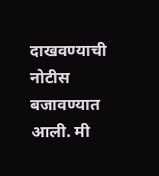दाखवण्याची नोटीस बजावण्यात आली. मी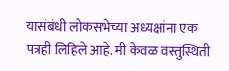यासंबंधी लोकसभेच्या अध्यक्षांना एक पत्रही लिहिले आहे. मी केवळ वस्तुस्थिती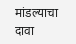मांडल्याचा दावा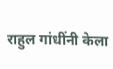राहुल गांधींनी केला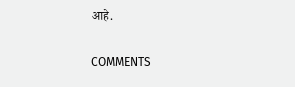आहे.

COMMENTS